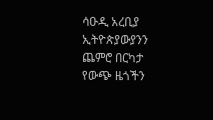ሳዑዲ አረቢያ ኢትዮጵያውያንን ጨምሮ በርካታ የውጭ ዜጎችን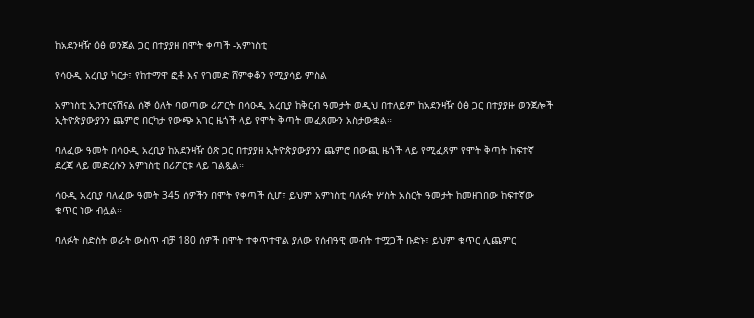ከአደንዛዥ ዕፅ ወንጀል ጋር በተያያዘ በሞት ቀጣች -አምነስቲ

የሳዑዲ አረቢያ ካርታ፣ የከተማዋ ፎቶ እና የገመድ ሸምቀቆን የሚያሳይ ምስል

አምነስቲ ኢንተርናሽናል ሰኞ ዕለት ባወጣው ሪፖርት በሳዑዲ አረቢያ ከቅርብ ዓመታት ወዲህ በተለይም ከአደንዛዥ ዕፅ ጋር በተያያዙ ወንጀሎች ኢትዮጵያውያንን ጨምሮ በርካታ የውጭ አገር ዜጎች ላይ የሞት ቅጣት መፈጸሙን አስታውቋል።

ባለፈው ዓመት በሳዑዲ አረቢያ ከአደንዛዥ ዕጽ ጋር በተያያዘ ኢትዮጵያውያንን ጨምሮ በውጪ ዜጎች ላይ የሚፈጸም የሞት ቅጣት ከፍተኛ ደረጃ ላይ መድረሱን አምነስቲ በሪፖርቱ ላይ ገልጿል።

ሳዑዲ አረቢያ ባለፈው ዓመት 345 ሰዎችን በሞት የቀጣች ሲሆ፣ ይህም አምነስቲ ባለፉት ሦስት አስርት ዓመታት ከመዘገበው ከፍተኛው ቁጥር ነው ብሏል።

ባለፉት ስድስት ወራት ውስጥ ብቻ 180 ሰዎች በሞት ተቀጥተዋል ያለው የሰብዓዊ መብት ተሟጋች ቡድኑ፣ ይህም ቁጥር ሊጨምር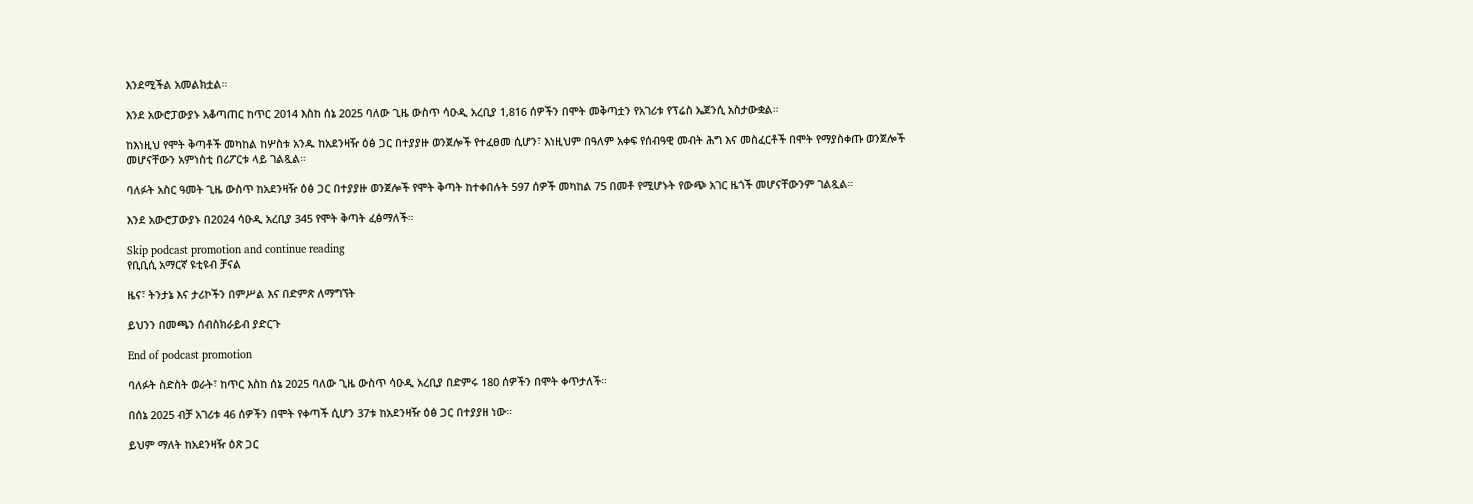እንደሚችል አመልክቷል።

እንደ አውሮፓውያኑ አቆጣጠር ከጥር 2014 እስከ ሰኔ 2025 ባለው ጊዜ ውስጥ ሳዑዲ አረቢያ 1,816 ሰዎችን በሞት መቅጣቷን የአገሪቱ የፕሬስ ኤጀንሲ አስታውቋል።

ከእነዚህ የሞት ቅጣቶች መካከል ከሦስቱ አንዱ ከአደንዛዥ ዕፅ ጋር በተያያዙ ወንጀሎች የተፈፀመ ሲሆን፣ እነዚህም በዓለም አቀፍ የሰብዓዊ መብት ሕግ እና መስፈርቶች በሞት የማያስቀጡ ወንጀሎች መሆናቸውን አምነስቲ በሪፖርቱ ላይ ገልጿል።

ባለፉት አስር ዓመት ጊዜ ውስጥ ከአደንዛዥ ዕፅ ጋር በተያያዙ ወንጀሎች የሞት ቅጣት ከተቀበሉት 597 ሰዎች መካከል 75 በመቶ የሚሆኑት የውጭ አገር ዜጎች መሆናቸውንም ገልጿል።

እንደ አውሮፓውያኑ በ2024 ሳዑዲ አረቢያ 345 የሞት ቅጣት ፈፅማለች።

Skip podcast promotion and continue reading
የቢቢሲ አማርኛ ዩቲዩብ ቻናል

ዜና፣ ትንታኔ እና ታሪኮችን በምሥል እና በድምጽ ለማግኘት

ይህንን በመጫን ሰብስክራይብ ያድርጉ

End of podcast promotion

ባለፉት ስድስት ወራት፣ ከጥር እስከ ሰኔ 2025 ባለው ጊዜ ውስጥ ሳዑዲ አረቢያ በድምሩ 180 ሰዎችን በሞት ቀጥታለች።

በሰኔ 2025 ብቻ አገሪቱ 46 ሰዎችን በሞት የቀጣች ሲሆን 37ቱ ከአደንዛዥ ዕፅ ጋር በተያያዘ ነው።

ይህም ማለት ከአደንዛዥ ዕጽ ጋር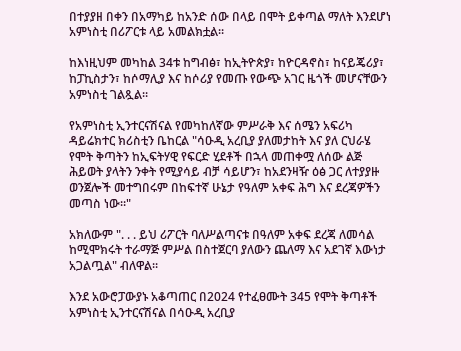በተያያዘ በቀን በአማካይ ከአንድ ሰው በላይ በሞት ይቀጣል ማለት እንደሆነ አምነስቲ በሪፖርቱ ላይ አመልክቷል።

ከእነዚህም መካከል 34ቱ ከግብፅ፣ ከኢትዮጵያ፣ ከዮርዳኖስ፣ ከናይጄሪያ፣ ከፓኪስታን፣ ከሶማሊያ እና ከሶሪያ የመጡ የውጭ አገር ዜጎች መሆናቸውን አምነስቲ ገልጿል።

የአምነስቲ ኢንተርናሽናል የመካከለኛው ምሥራቅ እና ሰሜን አፍሪካ ዳይሬክተር ክሪስቲን ቤከርል "ሳዑዲ አረቢያ ያለመታከት እና ያለ ርህራሄ የሞት ቅጣትን ከኢፍትሃዊ የፍርድ ሂደቶች በኋላ መጠቀሟ ለሰው ልጅ ሕይወት ያላትን ንቀት የሚያሳይ ብቻ ሳይሆን፣ ከአደንዛዥ ዕፅ ጋር ለተያያዙ ወንጀሎች መተግበሩም በከፍተኛ ሁኔታ የዓለም አቀፍ ሕግ እና ደረጃዎችን መጣስ ነው።"

አክለውም ". . . ይህ ሪፖርት ባለሥልጣናቱ በዓለም አቀፍ ደረጃ ለመሳል ከሚሞክሩት ተራማጅ ምሥል በስተጀርባ ያለውን ጨለማ እና አደገኛ እውነታ አጋልጧል" ብለዋል።

እንደ አውሮፓውያኑ አቆጣጠር በ2024 የተፈፀሙት 345 የሞት ቅጣቶች አምነስቲ ኢንተርናሽናል በሳዑዲ አረቢያ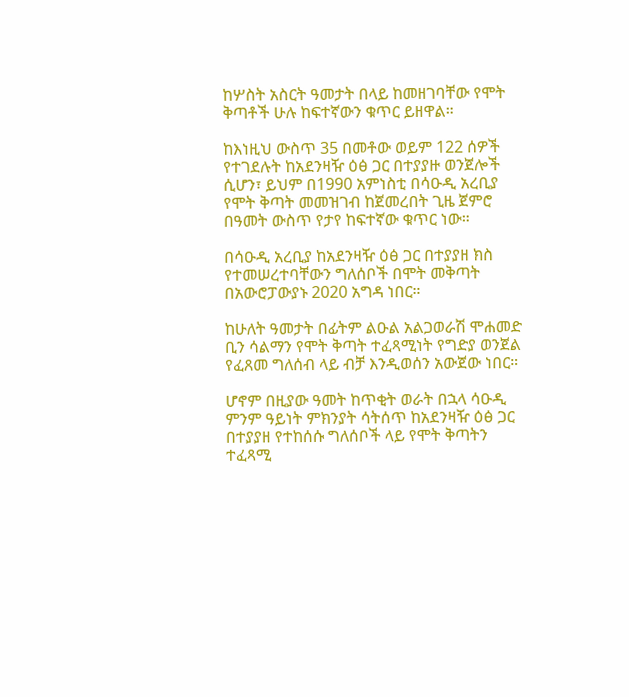ከሦስት አስርት ዓመታት በላይ ከመዘገባቸው የሞት ቅጣቶች ሁሉ ከፍተኛውን ቁጥር ይዘዋል።

ከእነዚህ ውስጥ 35 በመቶው ወይም 122 ሰዎች የተገደሉት ከአደንዛዥ ዕፅ ጋር በተያያዙ ወንጀሎች ሲሆን፣ ይህም በ1990 አምነስቲ በሳዑዲ አረቢያ የሞት ቅጣት መመዝገብ ከጀመረበት ጊዜ ጀምሮ በዓመት ውስጥ የታየ ከፍተኛው ቁጥር ነው።

በሳዑዲ አረቢያ ከአደንዛዥ ዕፅ ጋር በተያያዘ ክስ የተመሠረተባቸውን ግለሰቦች በሞት መቅጣት በአውሮፓውያኑ 2020 አግዳ ነበር።

ከሁለት ዓመታት በፊትም ልዑል አልጋወራሽ ሞሐመድ ቢን ሳልማን የሞት ቅጣት ተፈጻሚነት የግድያ ወንጀል የፈጸመ ግለሰብ ላይ ብቻ እንዲወሰን አውጀው ነበር።

ሆኖም በዚያው ዓመት ከጥቂት ወራት በኋላ ሳዑዲ ምንም ዓይነት ምክንያት ሳትሰጥ ከአደንዛዥ ዕፅ ጋር በተያያዘ የተከሰሱ ግለሰቦች ላይ የሞት ቅጣትን ተፈጻሚ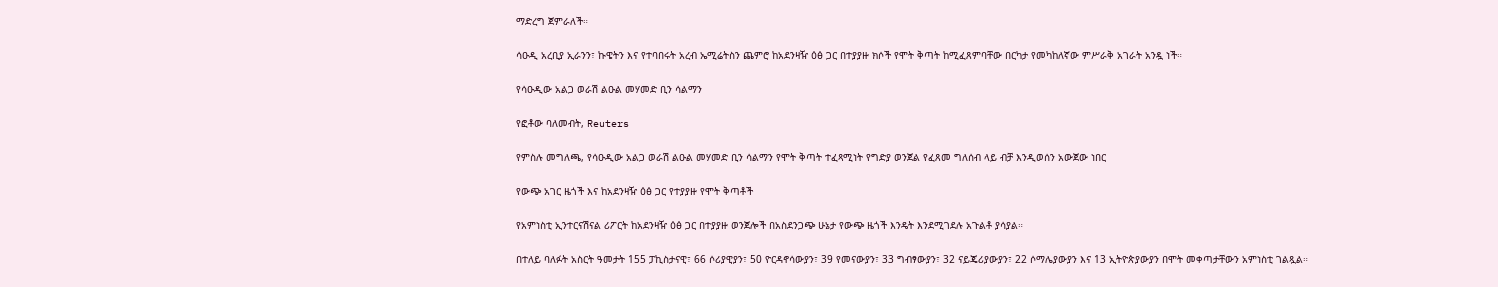ማድረግ ጀምራለች።

ሳዑዲ አረቢያ ኢራንን፣ ኩዌትን እና የተባበሩት አረብ ኤሚሬትስን ጨምሮ ከአደንዛዥ ዕፅ ጋር በተያያዙ ክሶች የሞት ቅጣት ከሚፈጸምባቸው በርካታ የመካከለኛው ምሥራቅ አገራት አንዷ ነች።

የሳዑዲው አልጋ ወራሽ ልዑል መሃመድ ቢን ሳልማን

የፎቶው ባለመብት, Reuters

የምስሉ መግለጫ, የሳዑዲው አልጋ ወራሽ ልዑል መሃመድ ቢን ሳልማን የሞት ቅጣት ተፈጻሚነት የግድያ ወንጀል የፈጸመ ግለሰብ ላይ ብቻ እንዲወሰን አውጀው ነበር

የውጭ አገር ዜጎች እና ከአደንዛዥ ዕፅ ጋር የተያያዙ የሞት ቅጣቶች

የአምነስቲ ኢንተርናሽናል ሪፖርት ከአደንዛዥ ዕፅ ጋር በተያያዙ ወንጀሎች በአስደንጋጭ ሁኔታ የውጭ ዜጎች እንዴት እንደሚገደሉ አጉልቶ ያሳያል።

በተለይ ባለፉት አስርት ዓመታት 155 ፓኪስታናዊ፣ 66 ሶሪያዊያን፣ 50 ዮርዳኖሳውያን፣ 39 የመናውያን፣ 33 ግብፃውያን፣ 32 ናይጄሪያውያን፣ 22 ሶማሌያውያን እና 13 ኢትዮጵያውያን በሞት መቀጣታቸውን አምነስቲ ገልጿል።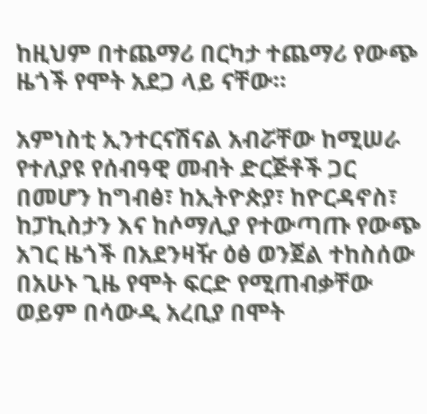ከዚህም በተጨማሪ በርካታ ተጨማሪ የውጭ ዜጎች የሞት አደጋ ላይ ናቸው።

አምነስቲ ኢንተርናሽናል አብሯቸው ከሚሠራ የተለያዩ የሰብዓዊ መብት ድርጅቶች ጋር በመሆን ከግብፅ፣ ከኢትዮጵያ፣ ከዮርዳኖስ፣ ከፓኪስታን እና ከሶማሊያ የተውጣጡ የውጭ አገር ዜጎች በአደንዛዥ ዕፅ ወንጀል ተከስሰው በአሁኑ ጊዜ የሞት ፍርድ የሚጠብቃቸው ወይም በሳውዲ አረቢያ በሞት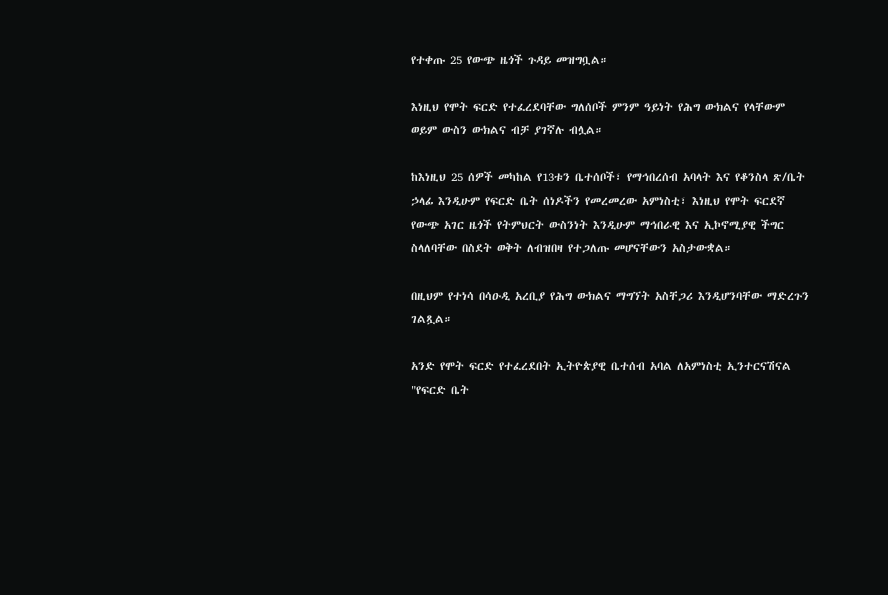የተቀጡ 25 የውጭ ዜጎች ጉዳይ መዝግቧል።

እነዚህ የሞት ፍርድ የተፈረደባቸው ግለሰቦች ምንም ዓይነት የሕግ ውክልና የላቸውም ወይም ውስን ውክልና ብቻ ያገኛሉ ብሏል።

ከእነዚህ 25 ሰዎች መካከል የ13ቱን ቤተሰቦች፣ የማኅበረሰብ አባላት እና የቆንስላ ጽ/ቤት ኃላፊ እንዲሁም የፍርድ ቤት ሰነዶችን የመረመረው አምነስቲ፣ እነዚህ የሞት ፍርደኛ የውጭ አገር ዜጎች የትምህርት ውስንነት እንዲሁም ማኅበራዊ እና ኢኮኖሚያዊ ችግር ስላለባቸው በስደት ወቅት ለብዝበዛ የተጋለጡ መሆናቸውን አስታውቋል።

በዚህም የተነሳ በሳዑዲ አረቢያ የሕግ ውክልና ማግኘት አስቸጋሪ እንዲሆንባቸው ማድረጉን ገልጿል።

አንድ የሞት ፍርድ የተፈረደበት ኢትዮጵያዊ ቤተሰብ አባል ለአምነስቲ ኢንተርናሽናል "የፍርድ ቤት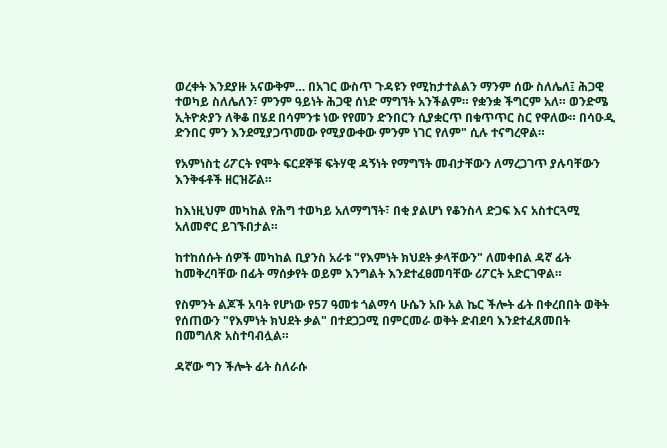ወረቀት እንደያዙ አናውቅም… በአገር ውስጥ ጉዳዩን የሚከታተልልን ማንም ሰው ስለሌለ፤ ሕጋዊ ተወካይ ስለሌለን፣ ምንም ዓይነት ሕጋዊ ሰነድ ማግኘት አንችልም። የቋንቋ ችግርም አለ። ወንድሜ ኢትዮጵያን ለቅቆ በሄደ በሳምንቱ ነው የየመን ድንበርን ሲያቋርጥ በቁጥጥር ስር የዋለው። በሳዑዲ ድንበር ምን እንደሚያጋጥመው የሚያውቀው ምንም ነገር የለም" ሲሉ ተናግረዋል።

የአምነስቲ ሪፖርት የሞት ፍርደኞቹ ፍትሃዊ ዳኝነት የማግኘት መብታቸውን ለማረጋገጥ ያሉባቸውን እንቅፋቶች ዘርዝሯል።

ከእነዚህም መካከል የሕግ ተወካይ አለማግኘት፣ በቂ ያልሆነ የቆንስላ ድጋፍ እና አስተርጓሚ አለመኖር ይገኙበታል።

ከተከሰሱት ሰዎች መካከል ቢያንስ አራቱ "የእምነት ክህደት ቃላቸውን" ለመቀበል ዳኛ ፊት ከመቅረባቸው በፊት ማሰቃየት ወይም እንግልት እንደተፈፀመባቸው ሪፖርት አድርገዋል።

የስምንት ልጆች አባት የሆነው የ57 ዓመቱ ጎልማሳ ሁሴን አቡ አል ኬር ችሎት ፊት በቀረበበት ወቅት የሰጠውን "የእምነት ክህደት ቃል" በተደጋጋሚ በምርመራ ወቅት ድብደባ እንደተፈጸመበት በመግለጽ አስተባብሏል።

ዳኛው ግን ችሎት ፊት ስለራሱ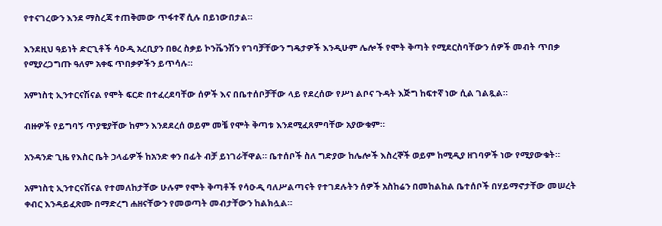የተናገረውን እንደ ማስረጃ ተጠቅመው ጥፋተኛ ሲሉ በይነውበታል።

እንደዚህ ዓይነት ድርጊቶች ሳዑዲ አረቢያን በፀረ ስቃይ ኮንቬንሽን የገባቻቸውን ግዴታዎች እንዲሁም ሌሎች የሞት ቅጣት የሚደርስባቸውን ሰዎች መብት ጥበቃ የሚያረጋግጡ ዓለም አቀፍ ጥበቃዎችን ይጥሳሉ።

አምነስቲ ኢንተርናሽናል የሞት ፍርድ በተፈረደባቸው ሰዎች እና በቤተሰቦቻቸው ላይ የደረሰው የሥነ ልቦና ጉዳት እጅግ ከፍተኛ ነው ሲል ገልጿል።

ብዙዎች የይግባኝ ጥያቄያቸው ከምን እንደደረሰ ወይም መቼ የሞት ቅጣቱ እንደሚፈጸምባቸው አያውቁም።

አንዳንድ ጊዜ የእስር ቤት ኃላፊዎች ከአንድ ቀን በፊት ብቻ ይነገራቸዋል። ቤተሰቦች ስለ ግድያው ከሌሎች እስረኞች ወይም ከሚዲያ ዘገባዎች ነው የሚያውቁት።

አምነስቲ ኢንተርናሽናል የተመለከታቸው ሁሉም የሞት ቅጣቶች የሳዑዲ ባለሥልጣናት የተገደሉትን ሰዎች አስከሬን በመከልከል ቤተሰቦች በሃይማኖታቸው መሠረት ቀብር እንዳይፈጽሙ በማድረግ ሐዘናቸውን የመወጣት መብታቸውን ከልክሏል።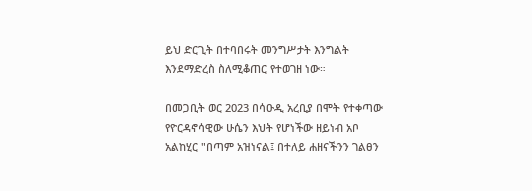ይህ ድርጊት በተባበሩት መንግሥታት እንግልት እንደማድረስ ስለሚቆጠር የተወገዘ ነው።

በመጋቢት ወር 2023 በሳዑዲ አረቢያ በሞት የተቀጣው የዮርዳኖሳዊው ሁሴን እህት የሆነችው ዘይነብ አቦ አልከሂር "በጣም አዝነናል፤ በተለይ ሐዘናችንን ገልፀን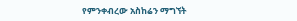የምንቀብረው አስከሬን ማግኘት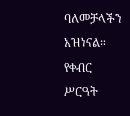ባለመቻላችን አዝነናል። የቀብር ሥርዓት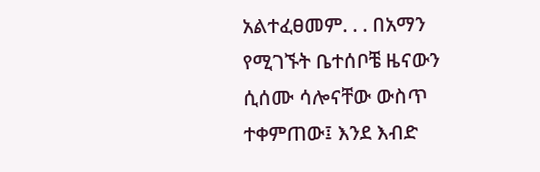አልተፈፀመም. . . በአማን የሚገኙት ቤተሰቦቼ ዜናውን ሲሰሙ ሳሎናቸው ውስጥ ተቀምጠው፤ እንደ እብድ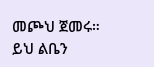መጮህ ጀመሩ። ይህ ልቤን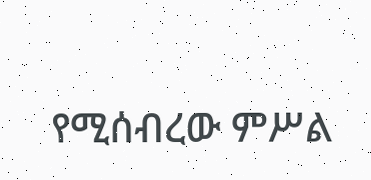የሚሰብረው ምሥል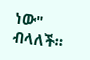ነው" ብላለች።